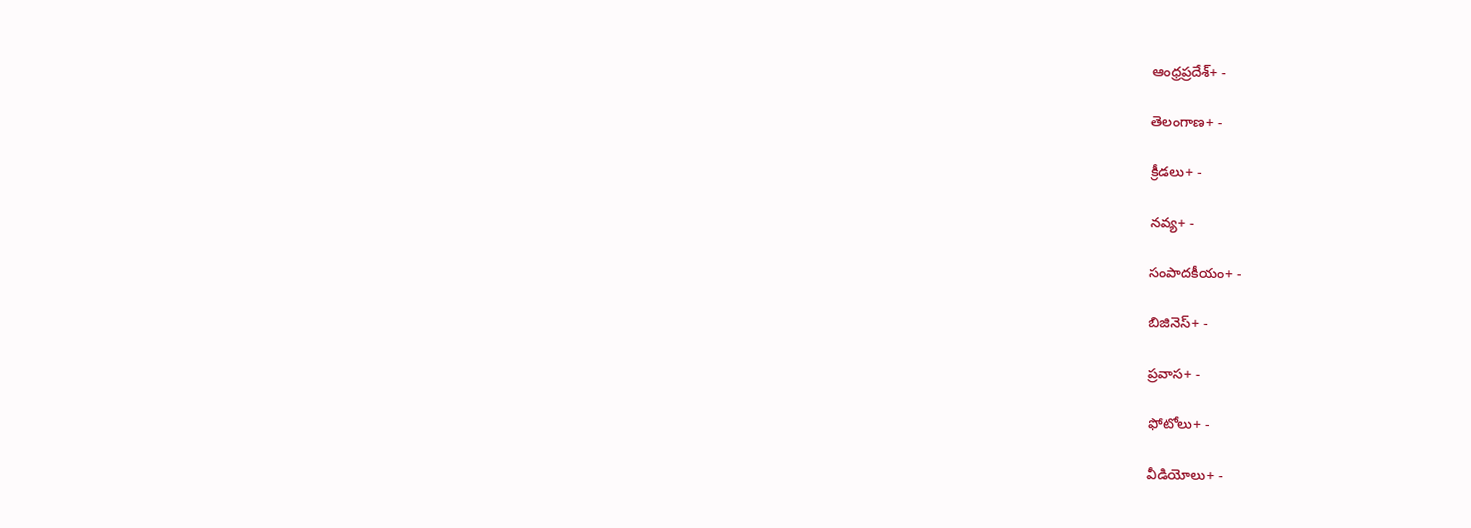ఆంధ్రప్రదేశ్+ -

తెలంగాణ+ -

క్రీడలు+ -

నవ్య+ -

సంపాదకీయం+ -

బిజినెస్+ -

ప్రవాస+ -

ఫోటోలు+ -

వీడియోలు+ -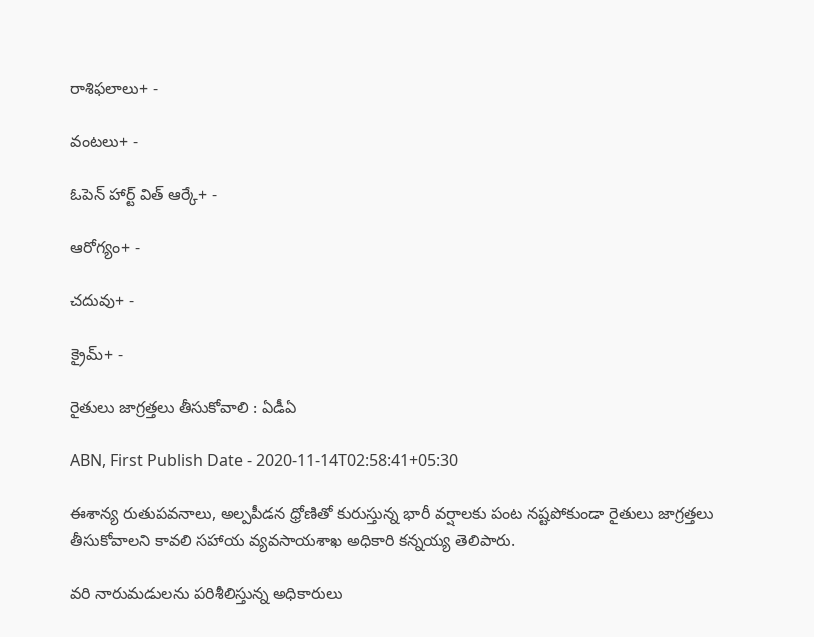రాశిఫలాలు+ -

వంటలు+ -

ఓపెన్ హార్ట్ విత్ ఆర్కే+ -

ఆరోగ్యం+ -

చదువు+ -

క్రైమ్+ -

రైతులు జాగ్రత్తలు తీసుకోవాలి : ఏడీఏ

ABN, First Publish Date - 2020-11-14T02:58:41+05:30

ఈశాన్య రుతుపవనాలు, అల్పపీడన ధ్రోణితో కురుస్తున్న భారీ వర్షాలకు పంట నష్టపోకుండా రైతులు జాగ్రత్తలు తీసుకోవాలని కావలి సహాయ వ్యవసాయశాఖ అధికారి కన్నయ్య తెలిపారు.

వరి నారుమడులను పరిశీలిస్తున్న అధికారులు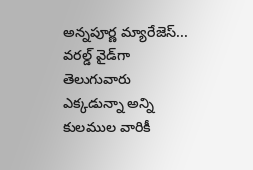అన్నపూర్ణ మ్యారేజెస్... వరల్డ్ వైడ్‌గా తెలుగువారు ఎక్కడున్నా అన్ని కులముల వారికీ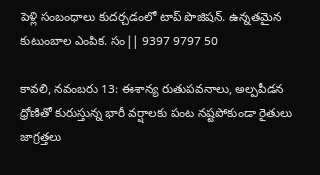పెళ్లి సంబంధాలు కుదర్చడంలో టాప్ పొజిషన్. ఉన్నతమైన కుటుంబాల ఎంపిక. సం|| 9397 9797 50

కావలి, నవంబరు 13: ఈశాన్య రుతుపవనాలు, అల్పపీడన ధ్రోణితో కురుస్తున్న భారీ వర్షాలకు పంట నష్టపోకుండా రైతులు జాగ్రత్తలు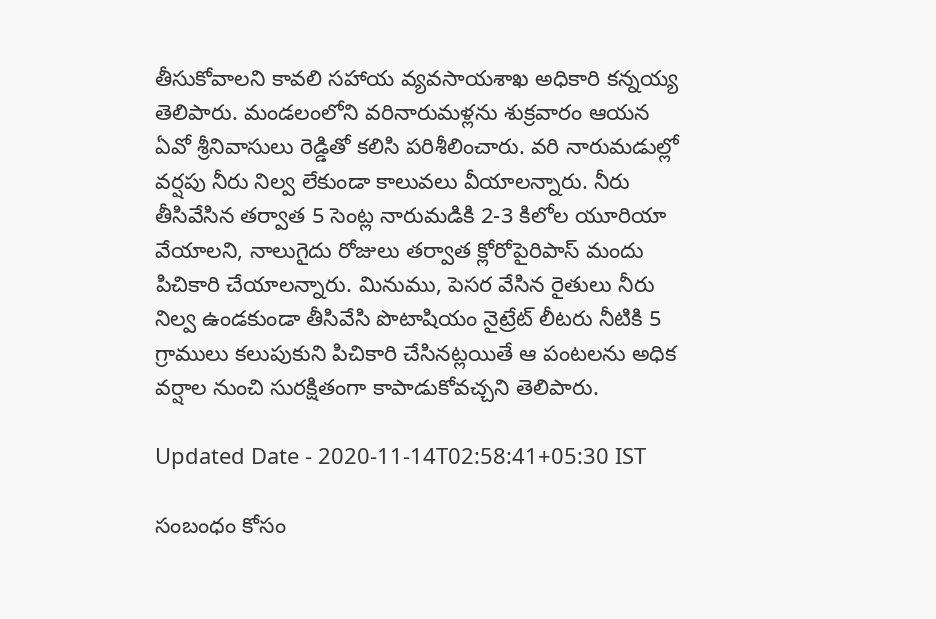తీసుకోవాలని కావలి సహాయ వ్యవసాయశాఖ అధికారి కన్నయ్య తెలిపారు. మండలంలోని వరినారుమళ్లను శుక్రవారం ఆయన ఏవో శ్రీనివాసులు రెడ్డితో కలిసి పరిశీలించారు. వరి నారుమడుల్లో వర్షపు నీరు నిల్వ లేకుండా కాలువలు వీయాలన్నారు. నీరు తీసివేసిన తర్వాత 5 సెంట్ల నారుమడికి 2-3 కిలోల యూరియా వేయాలని, నాలుగైదు రోజులు తర్వాత క్లోరోపైరిపాస్‌ మందు పిచికారి చేయాలన్నారు. మినుము, పెసర వేసిన రైతులు నీరు నిల్వ ఉండకుండా తీసివేసి పొటాషియం నైట్రేట్‌ లీటరు నీటికి 5 గ్రాములు కలుపుకుని పిచికారి చేసినట్లయితే ఆ పంటలను అధిక వర్షాల నుంచి సురక్షితంగా కాపాడుకోవచ్చని తెలిపారు.

Updated Date - 2020-11-14T02:58:41+05:30 IST

సంబంధం కోసం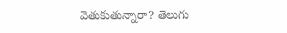వెతుకుతున్నారా? తెలుగు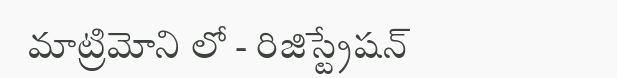మాట్రిమోని లో - రిజిస్ట్రేషన్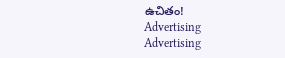ఉచితం!
Advertising
Advertising